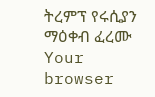ትረምፕ የሩሲያን ማዕቀብ ፈረሙ
Your browser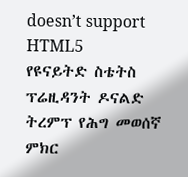doesn’t support HTML5
የዩናይትድ ስቴትስ ፕሬዚዳንት ዶናልድ ትረምፕ የሕግ መወሰኛ ምክር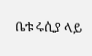ቤቱ ሩሲያ ላይ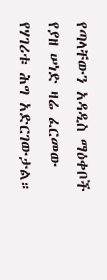የጣላቸውን አዳዲስ ማዕቀቦች የያዘ ሠነድ ዛሬ ፈርመው የሃገሪቱ ሕግ አድርገውታል።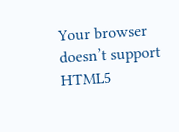Your browser doesn’t support HTML5